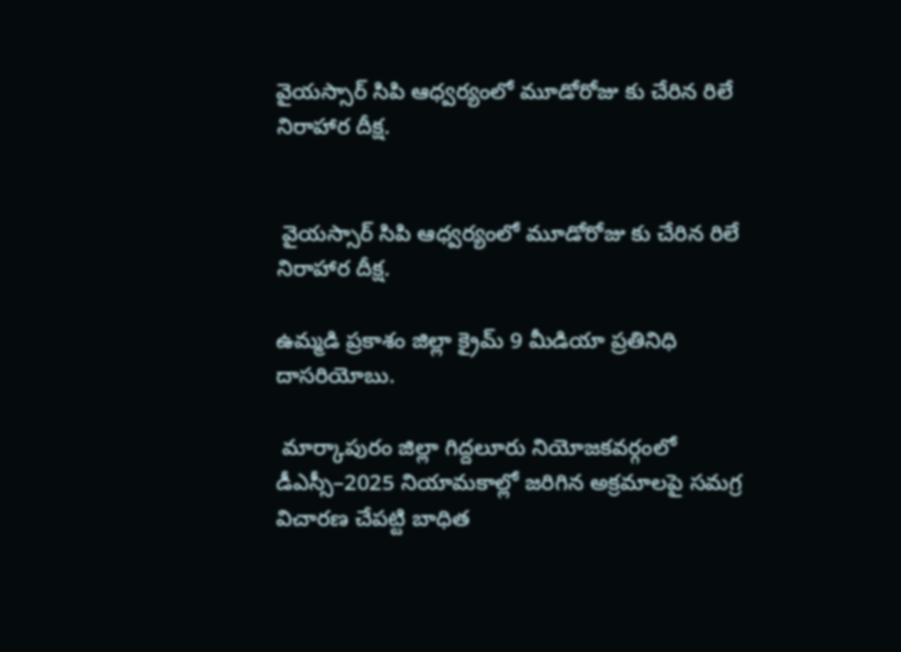వైయస్సార్ సిపి ఆధ్వర్యంలో మూడోరోజు కు చేరిన రిలే నిరాహార దీక్ష.


 వైయస్సార్ సిపి ఆధ్వర్యంలో మూడోరోజు కు చేరిన రిలే నిరాహార దీక్ష.

ఉమ్మడి ప్రకాశం జిల్లా క్రైమ్ 9 మీడియా ప్రతినిధి దాసరియోబు.

 మార్కాపురం జిల్లా గిద్దలూరు నియోజకవర్గంలో డీఎస్సీ–2025 నియామకాల్లో జరిగిన అక్రమాలపై సమగ్ర విచారణ చేపట్టి బాధిత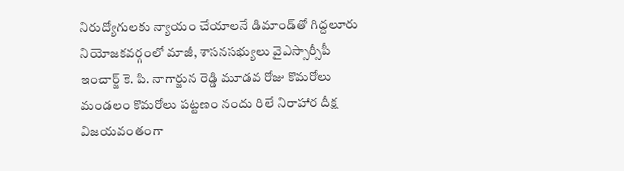నిరుద్యోగులకు న్యాయం చేయాలనే డిమాండ్‌తో గిద్దలూరు నియోజకవర్గంలో మాజీ, శాసనసభ్యులు వైఎస్సార్సీపీ ఇంచార్జ్ కె. పి. నాగార్జున రెడ్డి మూడవ రోజు కొమరోలు మండలం కొమరోలు పట్టణం నందు రిలే నిరాహార దీక్ష విజయవంతంగా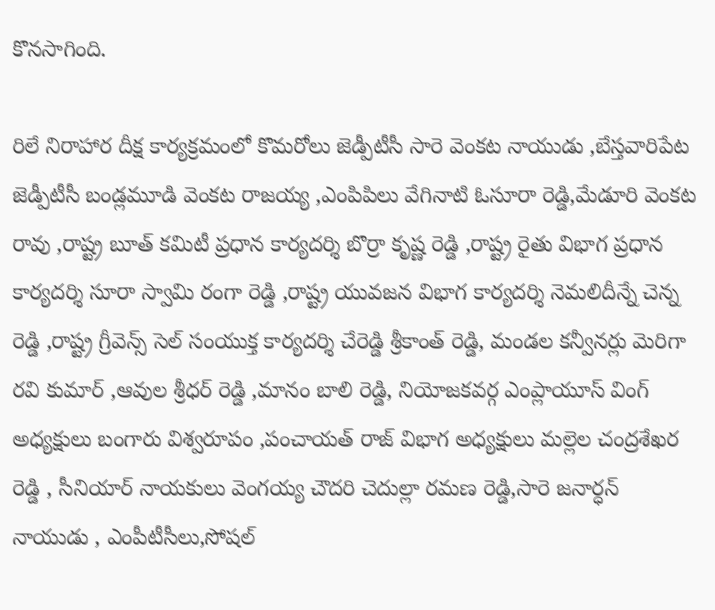కొనసాగింది.

రిలే నిరాహార దీక్ష కార్యక్రమంలో కొమరోలు జెడ్పీటీసీ సారె వెంకట నాయుడు ,బేస్తవారిపేట జెడ్పీటీసీ బండ్లమూడి వెంకట రాజయ్య ,ఎంపిపిలు వేగినాటి ఓసూరా రెడ్డి,మేడూరి వెంకట రావు ,రాష్ట్ర బూత్ కమిటీ ప్రధాన కార్యదర్శి బొర్రా కృష్ణ రెడ్డి ,రాష్ట్ర రైతు విభాగ ప్రధాన కార్యదర్శి సూరా స్వామి రంగా రెడ్డి ,రాష్ట్ర యువజన విభాగ కార్యదర్శి నెమలిదీన్నే చెన్న రెడ్డి ,రాష్ట్ర గ్రీవెన్స్ సెల్ సంయుక్త కార్యదర్శి చేరెడ్డి శ్రీకాంత్ రెడ్డి, మండల కన్వీనర్లు మెరిగా రవి కుమార్ ,ఆవుల శ్రీధర్ రెడ్డి ,మానం బాలి రెడ్డి, నియోజకవర్గ ఎంప్లాయూస్ వింగ్ అధ్యక్షులు బంగారు విశ్వరూపం ,పంచాయత్ రాజ్ విభాగ అధ్యక్షులు మల్లెల చంద్రశేఖర రెడ్డి , సీనియార్ నాయకులు వెంగయ్య చౌదరి చెదుల్లా రమణ రెడ్డి,సారె జనార్ధన్ నాయుడు , ఎంపీటీసీలు,సోషల్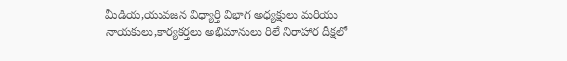మీడియ,యువజన విధ్యార్తి విభాగ అధ్యక్షులు మరియు నాయకులు,కార్యకర్తలు అభిమానులు రిలే నిరాహార దీక్షలో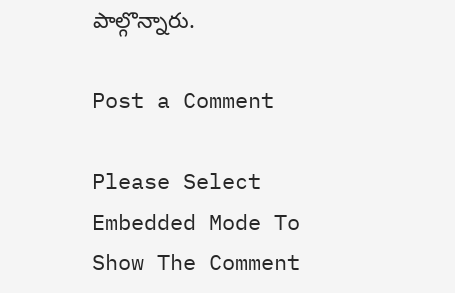పాల్గొన్నారు.

Post a Comment

Please Select Embedded Mode To Show The Comment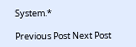System.*

Previous Post Next Post